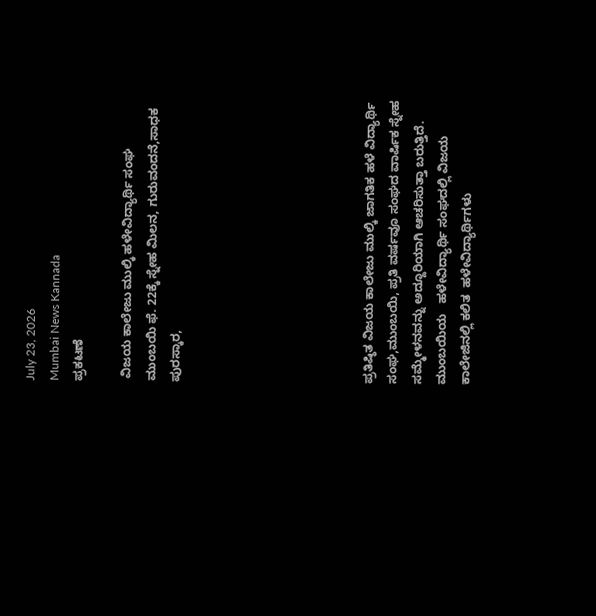July 23, 2026
Mumbai News Kannada
ಪ್ರಕಟಣೆ

 ವಿಜಯ ಕಾಲೇಜು ಮುಲ್ಕಿ ಹಳೇವಿದ್ಯಾರ್ಥಿ ಸಂಘ ಮುಂಬಯಿ ಫೆ. 22ಕ್ಕೆ ಸ್ನೇಹ ಮಿಲನ, ಗುರುವಂದನೆ,ಸಾಧಕ ಪುರಸ್ಕಾರ,







ಪ್ರತಿಷ್ಠಿತ ವಿಜಯ ಕಾಲೇಜು ಮುಲ್ಕಿ ಜಾಗತಿಕ ಹಳೆ ವಿದ್ಯಾರ್ಥಿ ಸಂಘ,ಮುಂಬಯಿ, ಪ್ರತಿ ವರ್ಷವೂ ಸಂಘದ ವಾರ್ಷಿಕ ಸ್ನೇಹ ಸಮ್ಮೇಳನವನ್ನು ಅದ್ದೂರಿಯಾಗಿ ಆಚರಿಸುತ್ತಾ ಬರುತ್ತಿದೆ. ಮುಂಬಯಿಯ   ಹಳೇವಿದ್ಯಾರ್ಥಿ ಸಂಘದಲ್ಲಿ ವಿಜಯ ಕಾಲೇಜಿನಲ್ಲಿ ಕಲಿತ  ಹಳೇವಿದ್ಯಾರ್ಥಿಗಳು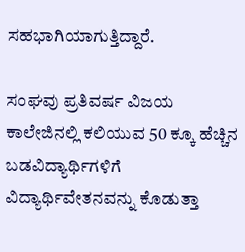ಸಹಭಾಗಿಯಾಗುತ್ತಿದ್ದಾರೆ.

ಸಂಘವು ಪ್ರತಿವರ್ಷ ವಿಜಯ ಕಾಲೇಜಿನಲ್ಲಿ ಕಲಿಯುವ 50 ಕ್ಕೂ ಹೆಚ್ಚಿನ ಬಡವಿದ್ಯಾರ್ಥಿಗಳಿಗೆ ವಿದ್ಯಾರ್ಥಿವೇತನವನ್ನು ಕೊಡುತ್ತಾ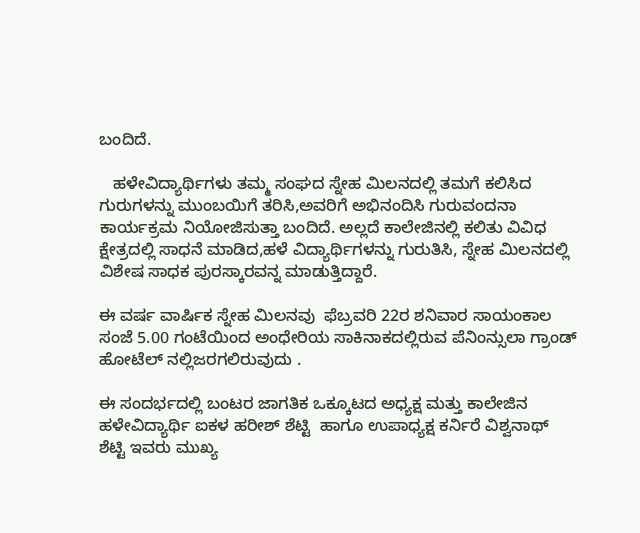ಬಂದಿದೆ.

   ಹಳೇವಿದ್ಯಾರ್ಥಿಗಳು ತಮ್ಮ ಸಂಘದ ಸ್ನೇಹ ಮಿಲನದಲ್ಲಿ ತಮಗೆ ಕಲಿಸಿದ ಗುರುಗಳನ್ನು ಮುಂಬಯಿಗೆ ತರಿಸಿ,ಅವರಿಗೆ ಅಭಿನಂದಿಸಿ ಗುರುವಂದನಾ ಕಾರ್ಯಕ್ರಮ ನಿಯೋಜಿಸುತ್ತಾ ಬಂದಿದೆ. ಅಲ್ಲದೆ ಕಾಲೇಜಿನಲ್ಲಿ ಕಲಿತು ವಿವಿಧ ಕ್ಷೇತ್ರದಲ್ಲಿ ಸಾಧನೆ ಮಾಡಿದ,ಹಳೆ ವಿದ್ಯಾರ್ಥಿಗಳನ್ನು ಗುರುತಿಸಿ, ಸ್ನೇಹ ಮಿಲನದಲ್ಲಿ ವಿಶೇಷ ಸಾಧಕ ಪುರಸ್ಕಾರವನ್ನ ಮಾಡುತ್ತಿದ್ದಾರೆ.

ಈ ವರ್ಷ ವಾರ್ಷಿಕ ಸ್ನೇಹ ಮಿಲನವು  ಫೆಬ್ರವರಿ 22ರ ಶನಿವಾರ ಸಾಯಂಕಾಲ ಸಂಜೆ 5.00 ಗಂಟೆಯಿಂದ ಅಂಧೇರಿಯ ಸಾಕಿನಾಕದಲ್ಲಿರುವ ಪೆನಿಂನ್ಸುಲಾ ಗ್ರಾಂಡ್ ಹೋಟೆಲ್ ನಲ್ಲಿಜರಗಲಿರುವುದು .

ಈ ಸಂದರ್ಭದಲ್ಲಿ ಬಂಟರ ಜಾಗತಿಕ ಒಕ್ಕೂಟದ ಅಧ್ಯಕ್ಷ ಮತ್ತು ಕಾಲೇಜಿನ ಹಳೇವಿದ್ಯಾರ್ಥಿ ಐಕಳ ಹರೀಶ್ ಶೆಟ್ಟಿ  ಹಾಗೂ ಉಪಾಧ್ಯಕ್ಷ ಕರ್ನಿರೆ ವಿಶ್ವನಾಥ್ ಶೆಟ್ಟಿ ಇವರು ಮುಖ್ಯ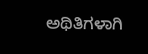ಅಥಿತಿಗಳಾಗಿ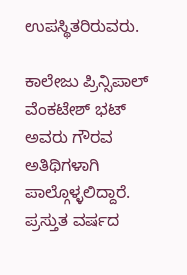ಉಪಸ್ಥಿತರಿರುವರು.

ಕಾಲೇಜು ಪ್ರಿನ್ಸಿಪಾಲ್ ವೆಂಕಟೇಶ್ ಭಟ್ ಅವರು ಗೌರವ ಅತಿಥಿಗಳಾಗಿ ಪಾಲ್ಗೊಳ್ಳಲಿದ್ದಾರೆ. ಪ್ರಸ್ತುತ ವರ್ಷದ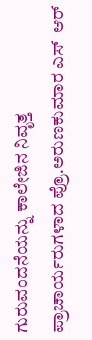ಗುರುವಂದನೆಯನ್ನು ಕಾಲೇಜಿನ ನಿವೃತ್ತ ಪ್ರಾಚಾರ್ಯರುಗಳಾದ ಪ್ರೊ.ಅರುಣಕುಮಾರ ಎಸ್  ಆರ್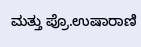ಮತ್ತು ಪ್ರೊ.ಉಷಾರಾಣಿ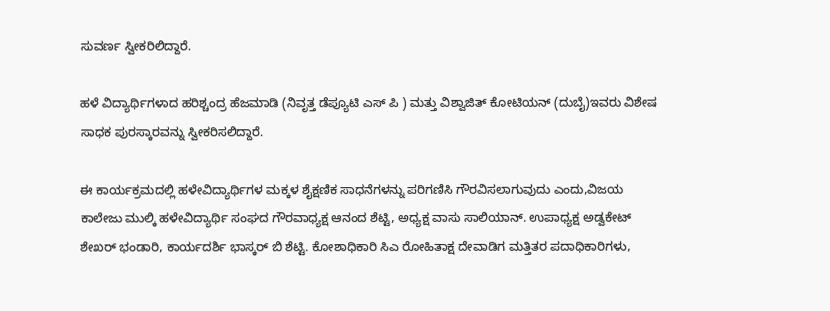ಸುವರ್ಣ ಸ್ವೀಕರಿಲಿದ್ದಾರೆ.

ಹಳೆ ವಿದ್ಯಾರ್ಥಿಗಳಾದ ಹರಿಶ್ಚಂದ್ರ ಹೆಜಮಾಡಿ (ನಿವೃತ್ತ ಡೆಪ್ಯೂಟಿ ಎಸ್ ಪಿ ) ಮತ್ತು ವಿಶ್ವಾಜಿತ್ ಕೋಟಿಯನ್ (ದುಬೈ)ಇವರು ವಿಶೇಷ ಸಾಧಕ ಪುರಸ್ಕಾರವನ್ನು ಸ್ವೀಕರಿಸಲಿದ್ದಾರೆ.

ಈ ಕಾರ್ಯಕ್ರಮದಲ್ಲಿ ಹಳೇವಿದ್ಯಾರ್ಥಿಗಳ ಮಕ್ಕಳ ಶೈಕ್ಷಣಿಕ ಸಾಧನೆಗಳನ್ನು ಪರಿಗಣಿಸಿ ಗೌರವಿಸಲಾಗುವುದು ಎಂದು,ವಿಜಯ ಕಾಲೇಜು ಮುಲ್ಕಿ ಹಳೇವಿದ್ಯಾರ್ಥಿ ಸಂಘದ ಗೌರವಾಧ್ಯಕ್ಷ ಆನಂದ ಶೆಟ್ಟಿ, ಅಧ್ಯಕ್ಷ ವಾಸು ಸಾಲಿಯಾನ್. ಉಪಾಧ್ಯಕ್ಷ ಅಡ್ವಕೇಟ್ ಶೇಖರ್ ಭಂಡಾರಿ, ಕಾರ್ಯದರ್ಶಿ ಭಾಸ್ಕರ್ ಬಿ ಶೆಟ್ಟಿ. ಕೋಶಾಧಿಕಾರಿ ಸಿಎ ರೋಹಿತಾಕ್ಷ ದೇವಾಡಿಗ ಮತ್ತಿತರ ಪದಾಧಿಕಾರಿಗಳು,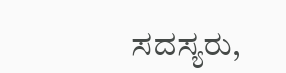ಸದಸ್ಯರು,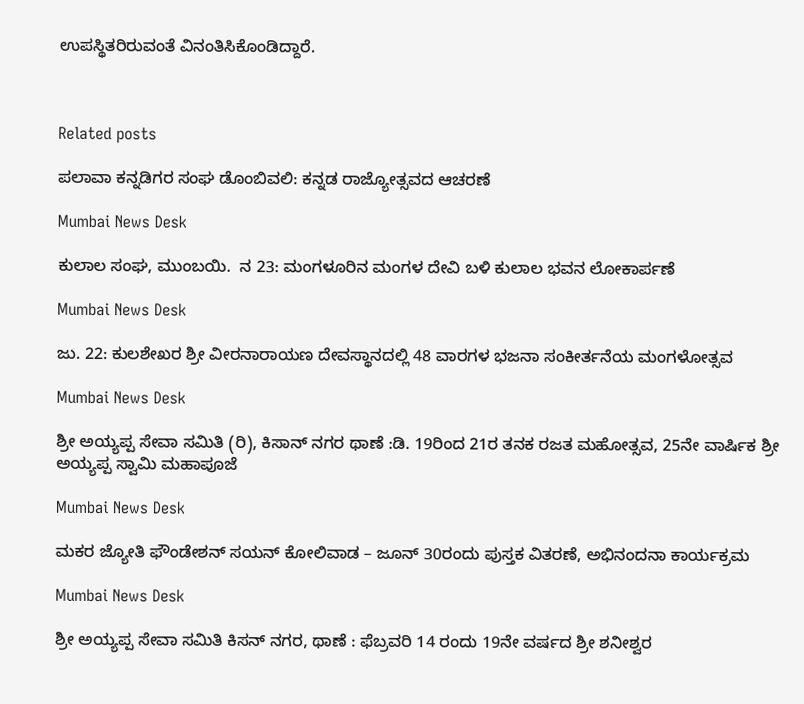ಉಪಸ್ಥಿತರಿರುವಂತೆ ವಿನಂತಿಸಿಕೊಂಡಿದ್ದಾರೆ.



Related posts

ಪಲಾವಾ ಕನ್ನಡಿಗರ ಸಂಘ ಡೊಂಬಿವಲಿ: ಕನ್ನಡ ರಾಜ್ಯೋತ್ಸವದ ಆಚರಣೆ

Mumbai News Desk

ಕುಲಾಲ ಸಂಘ, ಮುಂಬಯಿ.  ನ 23: ಮಂಗಳೂರಿನ ಮಂಗಳ ದೇವಿ ಬಳಿ ಕುಲಾಲ ಭವನ ಲೋಕಾರ್ಪಣೆ

Mumbai News Desk

ಜು. 22: ಕುಲಶೇಖರ ಶ್ರೀ ವೀರನಾರಾಯಣ ದೇವಸ್ಥಾನದಲ್ಲಿ 48 ವಾರಗಳ ಭಜನಾ ಸಂಕೀರ್ತನೆಯ ಮಂಗಳೋತ್ಸವ

Mumbai News Desk

ಶ್ರೀ ಅಯ್ಯಪ್ಪ ಸೇವಾ ಸಮಿತಿ (ರಿ), ಕಿಸಾನ್ ನಗರ ಥಾಣೆ :ಡಿ. 19ರಿಂದ 21ರ ತನಕ ರಜತ ಮಹೋತ್ಸವ, 25ನೇ ವಾರ್ಷಿಕ ಶ್ರೀ ಅಯ್ಯಪ್ಪ ಸ್ವಾಮಿ ಮಹಾಪೂಜೆ

Mumbai News Desk

ಮಕರ ಜ್ಯೋತಿ ಫೌಂಡೇಶನ್ ಸಯನ್ ಕೋಲಿವಾಡ – ಜೂನ್ 30ರಂದು ಪುಸ್ತಕ ವಿತರಣೆ, ಅಭಿನಂದನಾ ಕಾರ್ಯಕ್ರಮ

Mumbai News Desk

ಶ್ರೀ ಅಯ್ಯಪ್ಪ ಸೇವಾ ಸಮಿತಿ ಕಿಸನ್ ನಗರ, ಥಾಣೆ : ಫೆಬ್ರವರಿ 14 ರಂದು 19ನೇ ವರ್ಷದ ಶ್ರೀ ಶನೀಶ್ವರ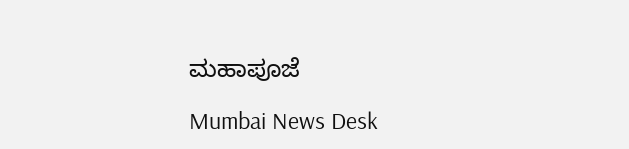ಮಹಾಪೂಜೆ

Mumbai News Desk